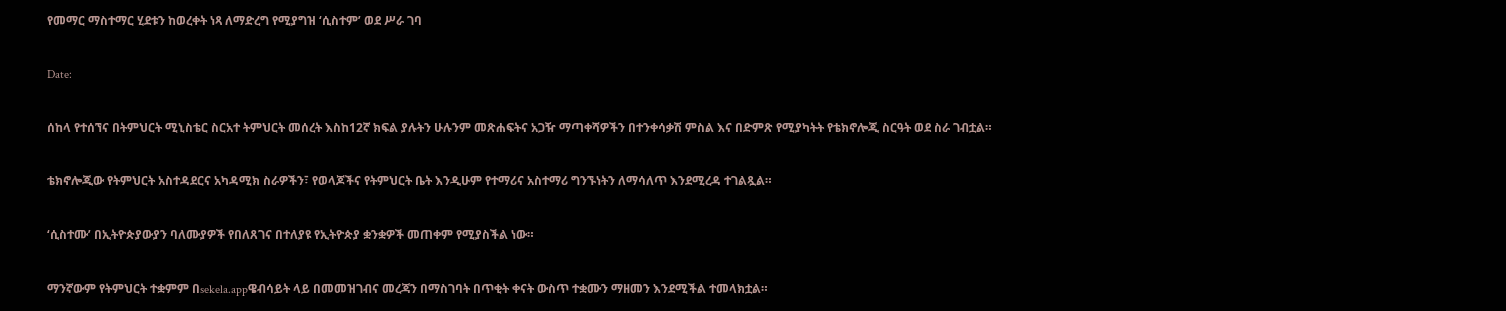የመማር ማስተማር ሂደቱን ከወረቀት ነጻ ለማድረግ የሚያግዝ ‘ሲስተም’ ወደ ሥራ ገባ

Date:

ሰከላ የተሰኘና በትምህርት ሚኒስቴር ስርአተ ትምህርት መሰረት እስከ12ኛ ክፍል ያሉትን ሁሉንም መጽሐፍትና አጋዥ ማጣቀሻዎችን በተንቀሳቃሽ ምስል እና በድምጽ የሚያካትት የቴክኖሎጂ ስርዓት ወደ ስራ ገብቷል።

ቴክኖሎጂው የትምህርት አስተዳደርና አካዳሚክ ስራዎችን፣ የወላጆችና የትምህርት ቤት እንዲሁም የተማሪና አስተማሪ ግንኙነትን ለማሳለጥ እንደሚረዳ ተገልጿል።

‘ሲስተሙ’ በኢትዮጵያውያን ባለሙያዎች የበለጸገና በተለያዩ የኢትዮጵያ ቋንቋዎች መጠቀም የሚያስችል ነው።

ማንኛውም የትምህርት ተቋምም በsekela.appዌብሳይት ላይ በመመዝገብና መረጃን በማስገባት በጥቂት ቀናት ውስጥ ተቋሙን ማዘመን እንደሚችል ተመላክቷል።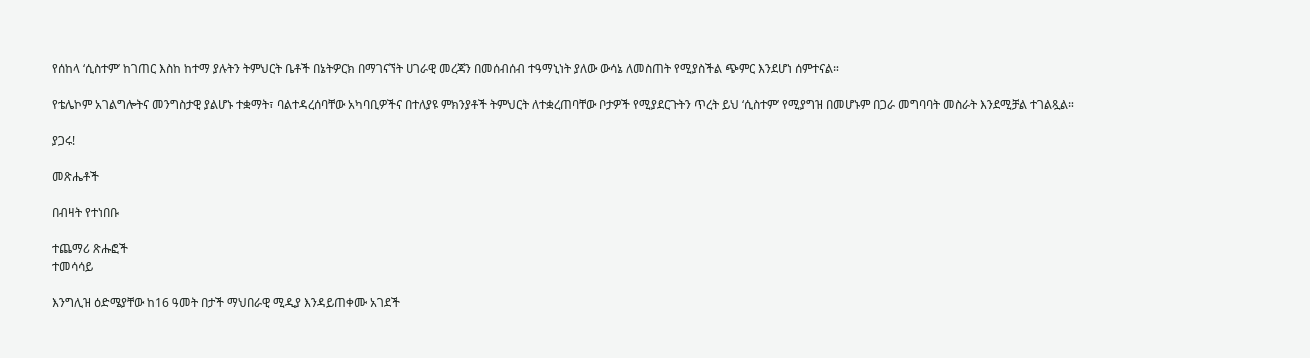የሰከላ ‘ሲስተም’ ከገጠር እስከ ከተማ ያሉትን ትምህርት ቤቶች በኔትዎርክ በማገናኘት ሀገራዊ መረጃን በመሰብሰብ ተዓማኒነት ያለው ውሳኔ ለመስጠት የሚያስችል ጭምር እንደሆነ ሰምተናል።

የቴሌኮም አገልግሎትና መንግስታዊ ያልሆኑ ተቋማት፣ ባልተዳረሰባቸው አካባቢዎችና በተለያዩ ምክንያቶች ትምህርት ለተቋረጠባቸው ቦታዎች የሚያደርጉትን ጥረት ይህ ‘ሲስተም’ የሚያግዝ በመሆኑም በጋራ መግባባት መስራት እንደሚቻል ተገልጿል።

ያጋሩ!

መጽሔቶች

በብዛት የተነበቡ

ተጨማሪ ጽሑፎች
ተመሳሳይ

እንግሊዝ ዕድሜያቸው ከ16 ዓመት በታች ማህበራዊ ሚዲያ እንዳይጠቀሙ አገደች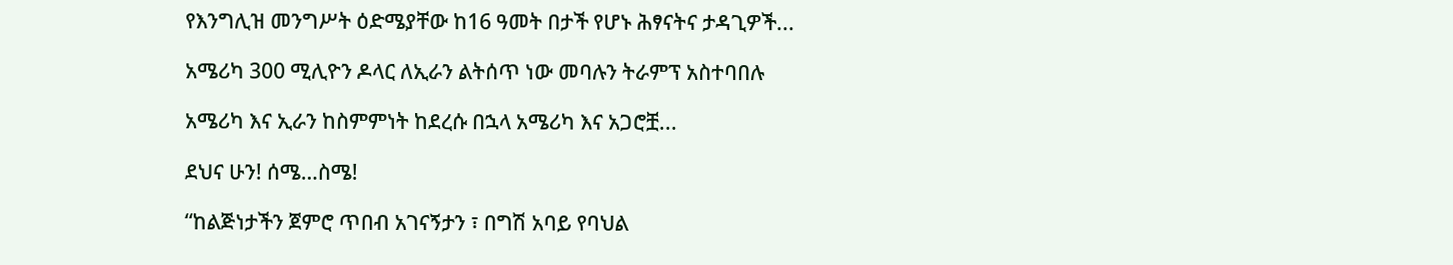የእንግሊዝ መንግሥት ዕድሜያቸው ከ16 ዓመት በታች የሆኑ ሕፃናትና ታዳጊዎች...

አሜሪካ 300 ሚሊዮን ዶላር ለኢራን ልትሰጥ ነው መባሉን ትራምፕ አስተባበሉ

አሜሪካ እና ኢራን ከስምምነት ከደረሱ በኋላ አሜሪካ እና አጋሮቿ...

ደህና ሁን! ሰሜ…ስሜ!

“ከልጅነታችን ጀምሮ ጥበብ አገናኝታን ፣ በግሽ አባይ የባህል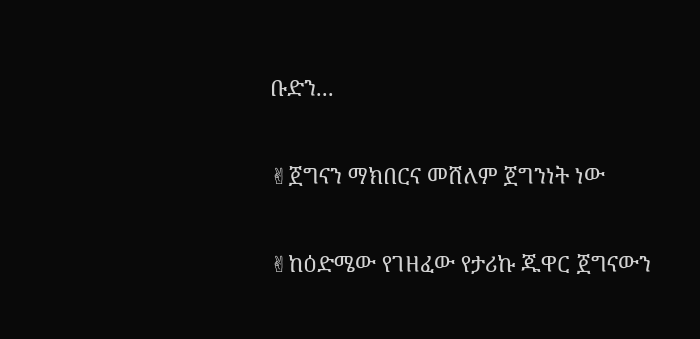ቡድን...

✌ጀግናን ማክበርና መሸለም ጀግንነት ነው

✌ከዕድሜው የገዘፈው የታሪኩ ጁዋር ጀግናውን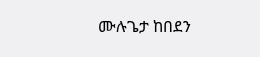ሙሉጌታ ከበደን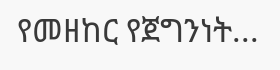የመዘከር የጀግንነት...